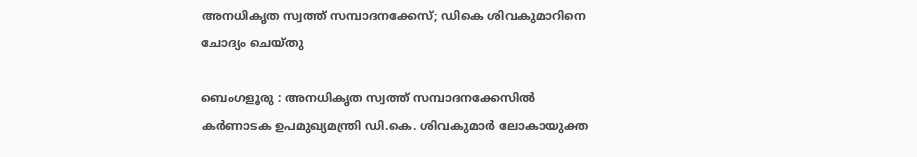അനധികൃത സ്വത്ത് സമ്പാദനക്കേസ്; ഡികെ ശിവകുമാറിനെ ചോദ്യം ചെയ്തു

ബെംഗളൂരു : അനധികൃത സ്വത്ത് സമ്പാദനക്കേസിൽ കർണാടക ഉപമുഖ്യമന്ത്രി ഡി.കെ. ശിവകുമാർ ലോകായുക്ത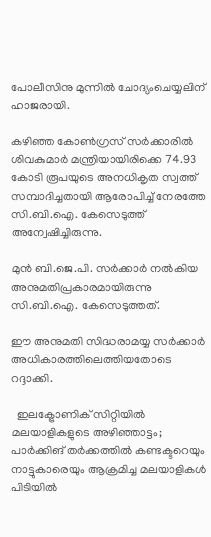പോലീസിനു മുന്നിൽ ചോദ്യംചെയ്യലിന് ഹാജരായി.

കഴിഞ്ഞ കോൺഗ്രസ് സർക്കാരിൽ ശിവകുമാർ മന്ത്രിയായിരിക്കെ 74.93 കോടി രൂപയുടെ അനധികൃത സ്വത്ത് സമ്പാദിച്ചതായി ആരോപിച്ച് നേരത്തേ സി.ബി.ഐ. കേസെടുത്ത് അന്വേഷിച്ചിരുന്നു.

മുൻ ബി.ജെ.പി. സർക്കാർ നൽകിയ അനുമതിപ്രകാരമായിരുന്നു സി.ബി.ഐ. കേസെടുത്തത്.

ഈ അനുമതി സിദ്ധരാമയ്യ സർക്കാർ അധികാരത്തിലെത്തിയതോടെ റദ്ദാക്കി.

  ഇലക്ട്രോണിക് സിറ്റിയിൽ മലയാളികളുടെ അഴിഞ്ഞാട്ടം; പാര്‍ക്കിങ് തര്‍ക്കത്തിൽ കണ്ടക്ടറെയും നാട്ടുകാരെയും ആക്രമിച്ച മലയാളികള്‍ പിടിയില്‍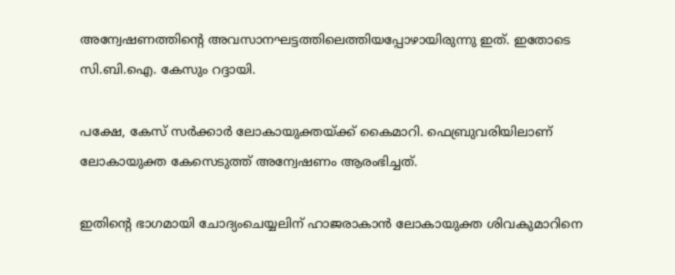അന്വേഷണത്തിന്റെ അവസാനഘട്ടത്തിലെത്തിയപ്പോഴായിരുന്നു ഇത്. ഇതോടെ സി.ബി.ഐ. കേസും റദ്ദായി.

പക്ഷേ, കേസ് സർക്കാർ ലോകായുക്തയ്ക്ക് കൈമാറി. ഫെബ്രുവരിയിലാണ് ലോകായുക്ത കേസെടുത്ത് അന്വേഷണം ആരംഭിച്ചത്.

ഇതിന്റെ ഭാഗമായി ചോദ്യംചെയ്യലിന് ഹാജരാകാൻ ലോകായുക്ത ശിവകുമാറിനെ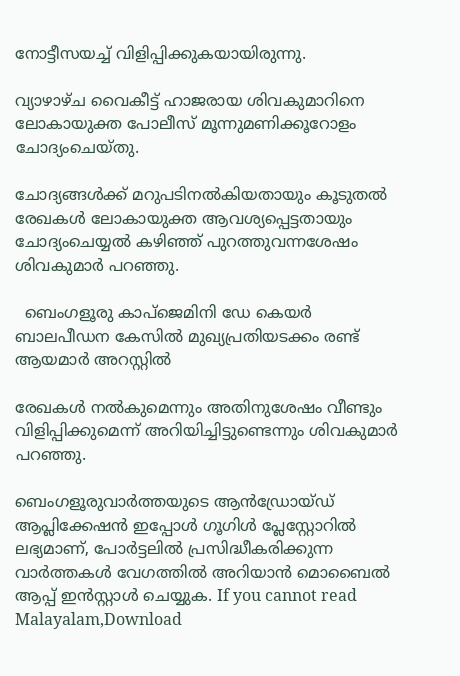നോട്ടീസയച്ച് വിളിപ്പിക്കുകയായിരുന്നു.

വ്യാഴാഴ്ച വൈകീട്ട് ഹാജരായ ശിവകുമാറിനെ ലോകായുക്ത പോലീസ് മൂന്നുമണിക്കൂറോളം ചോദ്യംചെയ്തു.

ചോദ്യങ്ങൾക്ക് മറുപടിനൽകിയതായും കൂടുതൽ രേഖകൾ ലോകായുക്ത ആവശ്യപ്പെട്ടതായും ചോദ്യംചെയ്യൽ കഴിഞ്ഞ് പുറത്തുവന്നശേഷം ശിവകുമാർ പറഞ്ഞു.

  ബെംഗളൂരു കാപ്ജെമിനി ഡേ കെയർ ബാലപീഡന കേസിൽ മുഖ്യപ്രതിയടക്കം രണ്ട് ആയമാർ അറസ്റ്റിൽ

രേഖകൾ നൽകുമെന്നും അതിനുശേഷം വീണ്ടും വിളിപ്പിക്കുമെന്ന് അറിയിച്ചിട്ടുണ്ടെന്നും ശിവകുമാർ പറഞ്ഞു.

ബെംഗളൂരുവാർത്തയുടെ ആൻഡ്രോയ്ഡ് ആപ്ലിക്കേഷൻ ഇപ്പോൾ ഗൂഗിൾ പ്ലേസ്റ്റോറിൽ ലഭ്യമാണ്, പോർട്ടലിൽ പ്രസിദ്ധീകരിക്കുന്ന വാർത്തകൾ വേഗത്തിൽ അറിയാൻ മൊബൈൽ ആപ്പ് ഇൻസ്റ്റാൾ ചെയ്യുക. If you cannot read Malayalam,Download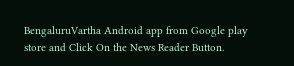BengaluruVartha Android app from Google play store and Click On the News Reader Button.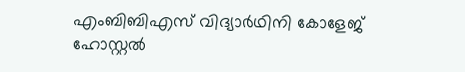എംബിബിഎസ് വിദ്യാർഥിനി കോളേജ് ഹോസ്റ്റൽ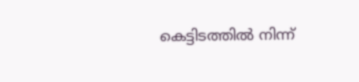കെട്ടിടത്തിൽ നിന്ന്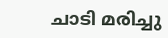ചാടി മരിച്ചു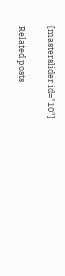[masterslider id="10"]

Related posts